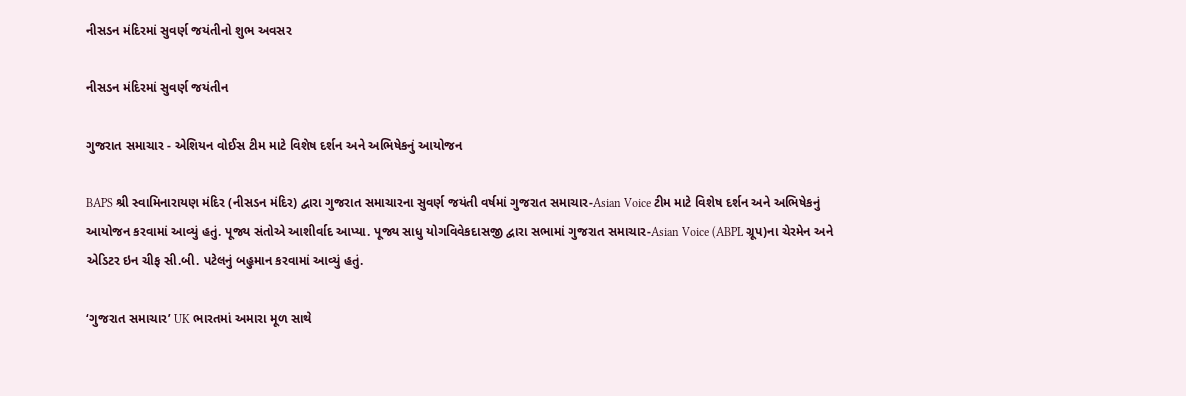નીસડન મંદિરમાં સુવર્ણ જયંતીનો શુભ અવસર

નીસડન મંદિરમાં સુવર્ણ જયંતીન

ગુજરાત સમાચાર - એશિયન વોઈસ ટીમ માટે વિશેષ દર્શન અને અભિષેકનું આયોજન

BAPS શ્રી સ્વામિનારાયણ મંદિર (નીસડન મંદિર) દ્વારા ગુજરાત સમાચારના સુવર્ણ જયંતી વર્ષમાં ગુજરાત સમાચાર-Asian Voice ટીમ માટે વિશેષ દર્શન અને અભિષેકનું આયોજન કરવામાં આવ્યું હતું. પૂજ્ય સંતોએ આશીર્વાદ આપ્યા. પૂજ્ય સાધુ યોગવિવેકદાસજી દ્વારા સભામાં ગુજરાત સમાચાર-Asian Voice (ABPL ગ્રૂપ)ના ચેરમેન અને એડિટર ઇન ચીફ સી.બી. પટેલનું બહુમાન કરવામાં આવ્યું હતું.

‘ગુજરાત સમાચાર’ UK ભારતમાં અમારા મૂળ સાથે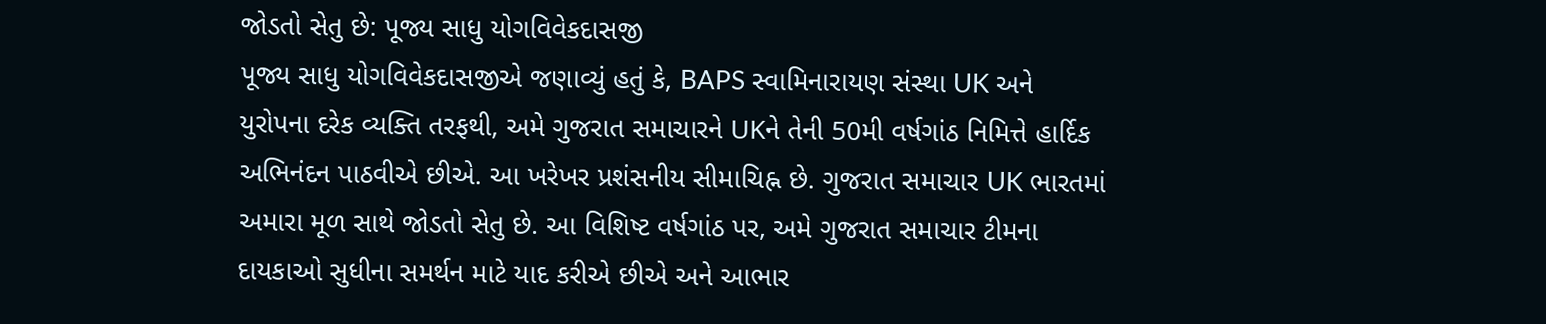જોડતો સેતુ છે: પૂજ્ય સાધુ યોગવિવેકદાસજી
પૂજ્ય સાધુ યોગવિવેકદાસજીએ જણાવ્યું હતું કે, BAPS સ્વામિનારાયણ સંસ્થા UK અને યુરોપના દરેક વ્યક્તિ તરફથી, અમે ગુજરાત સમાચારને UKને તેની 50મી વર્ષગાંઠ નિમિત્તે હાર્દિક અભિનંદન પાઠવીએ છીએ. આ ખરેખર પ્રશંસનીય સીમાચિહ્ન છે. ગુજરાત સમાચાર UK ભારતમાં અમારા મૂળ સાથે જોડતો સેતુ છે. આ વિશિષ્ટ વર્ષગાંઠ પર, અમે ગુજરાત સમાચાર ટીમના દાયકાઓ સુધીના સમર્થન માટે યાદ કરીએ છીએ અને આભાર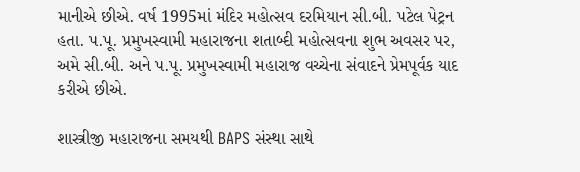માનીએ છીએ. વર્ષ 1995માં મંદિર મહોત્સવ દરમિયાન સી.બી. પટેલ પેટ્રન હતા. પ.પૂ. પ્રમુખસ્વામી મહારાજના શતાબ્દી મહોત્સવના શુભ અવસર પર, અમે સી.બી. અને પ.પૂ. પ્રમુખસ્વામી મહારાજ વચ્ચેના સંવાદને પ્રેમપૂર્વક યાદ કરીએ છીએ.

શાસ્ત્રીજી મહારાજના સમયથી BAPS સંસ્થા સાથે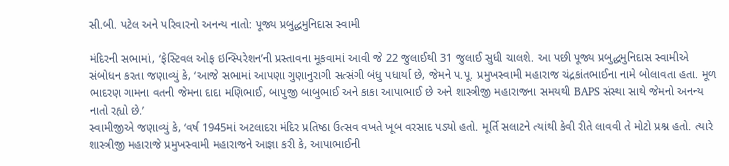સી.બી. પટેલ અને પરિવારનો અનન્ય નાતો: પૂજ્ય પ્રબુદ્ધમુનિદાસ સ્વામી

મંદિરની સભામાં, ‘ફેસ્ટિવલ ઓફ ઇન્સ્પિરેશન’ની પ્રસ્તાવના મૂકવામાં આવી જે 22 જુલાઈથી 31 જુલાઈ સુધી ચાલશે. આ પછી પૂજ્ય પ્રબુદ્ધમુનિદાસ સ્વામીએ સંબોધન કરતા જણાવ્યું કે, ‘આજે સભામાં આપણા ગુણાનુરાગી સત્સંગી બંધુ પધાર્યા છે, જેમને પ.પૂ. પ્રમુખસ્વામી મહારાજ ચંદ્રકાંતભાઈના નામે બોલાવતા હતા. મૂળ ભાદરણ ગામના વતની જેમના દાદા મણિભાઈ, બાપુજી બાબુભાઈ અને કાકા આપાભાઈ છે અને શાસ્ત્રીજી મહારાજના સમયથી BAPS સંસ્થા સાથે જેમનો અનન્ય નાતો રહ્યો છે.’
સ્વામીજીએ જણાવ્યું કે, ‘વર્ષ 1945માં અટલાદરા મંદિર પ્રતિષ્ઠા ઉત્સવ વખતે ખૂબ વરસાદ પડ્યો હતો. મૂર્તિ સલાટને ત્યાંથી કેવી રીતે લાવવી તે મોટો પ્રશ્ન હતો. ત્યારે શાસ્ત્રીજી મહારાજે પ્રમુખસ્વામી મહારાજને આજ્ઞા કરી કે, આપાભાઈની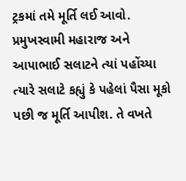ટ્રકમાં તમે મૂર્તિ લઈ આવો. પ્રમુખસ્વામી મહારાજ અને આપાભાઈ સલાટને ત્યાં પહોંચ્યા ત્યારે સલાટે કહ્યું કે પહેલાં પૈસા મૂકો પછી જ મૂર્તિ આપીશ. તે વખતે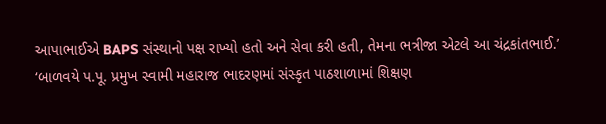આપાભાઈએ BAPS સંસ્થાનો પક્ષ રાખ્યો હતો અને સેવા કરી હતી, તેમના ભત્રીજા એટલે આ ચંદ્રકાંતભાઈ.’
‘બાળવયે પ.પૂ. પ્રમુખ સ્વામી મહારાજ ભાદરણમાં સંસ્કૃત પાઠશાળામાં શિક્ષણ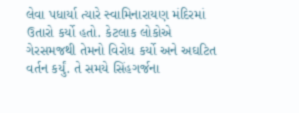લેવા પધાર્યા ત્યારે સ્વામિનારાયણ મંદિરમાં ઉતારો કર્યો હતો. કેટલાક લોકોએ ગેરસમજથી તેમનો વિરોધ કર્યો અને અઘટિત વર્તન કર્યું. તે સમયે સિંહગર્જના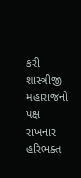કરી શાસ્ત્રીજી મહારાજનો પક્ષ રાખનાર હરિભક્ત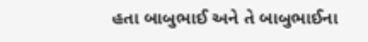હતા બાબુભાઈ અને તે બાબુભાઈના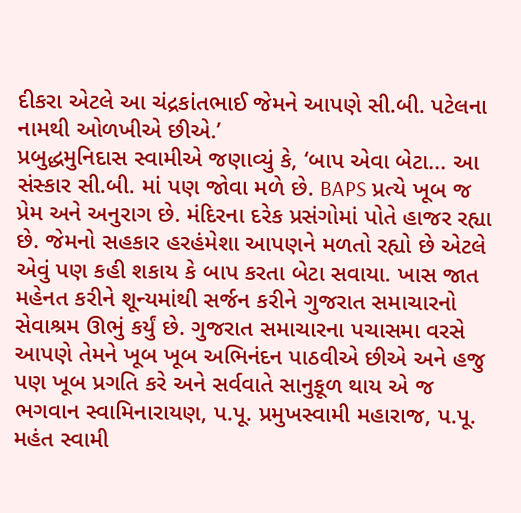દીકરા એટલે આ ચંદ્રકાંતભાઈ જેમને આપણે સી.બી. પટેલના નામથી ઓળખીએ છીએ.’
પ્રબુદ્ધમુનિદાસ સ્વામીએ જણાવ્યું કે, ‘બાપ એવા બેટા... આ સંસ્કાર સી.બી. માં પણ જોવા મળે છે. BAPS પ્રત્યે ખૂબ જ પ્રેમ અને અનુરાગ છે. મંદિરના દરેક પ્રસંગોમાં પોતે હાજર રહ્યા છે. જેમનો સહકાર હરહંમેશા આપણને મળતો રહ્યો છે એટલે એવું પણ કહી શકાય કે બાપ કરતા બેટા સવાયા. ખાસ જાત મહેનત કરીને શૂન્યમાંથી સર્જન કરીને ગુજરાત સમાચારનો સેવાશ્રમ ઊભું કર્યું છે. ગુજરાત સમાચારના પચાસમા વરસે આપણે તેમને ખૂબ ખૂબ અભિનંદન પાઠવીએ છીએ અને હજુ પણ ખૂબ પ્રગતિ કરે અને સર્વવાતે સાનુકૂળ થાય એ જ ભગવાન સ્વામિનારાયણ, પ.પૂ. પ્રમુખસ્વામી મહારાજ, પ.પૂ. મહંત સ્વામી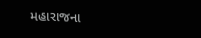મહારાજના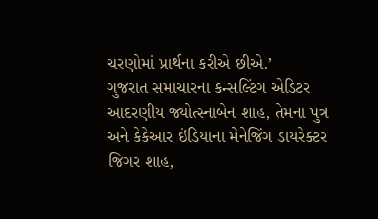ચરણોમાં પ્રાર્થના કરીએ છીએ.’
ગુજરાત સમાચારના કન્સલ્ટિંગ એડિટર આદરણીય જ્યોત્સ્નાબેન શાહ, તેમના પુત્ર અને કેકેઆર ઇંડિયાના મેનેજિંગ ડાયરેક્ટર જિગર શાહ,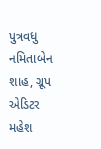પુત્રવધુ નમિતાબેન શાહ, ગ્રૂપ એડિટર મહેશ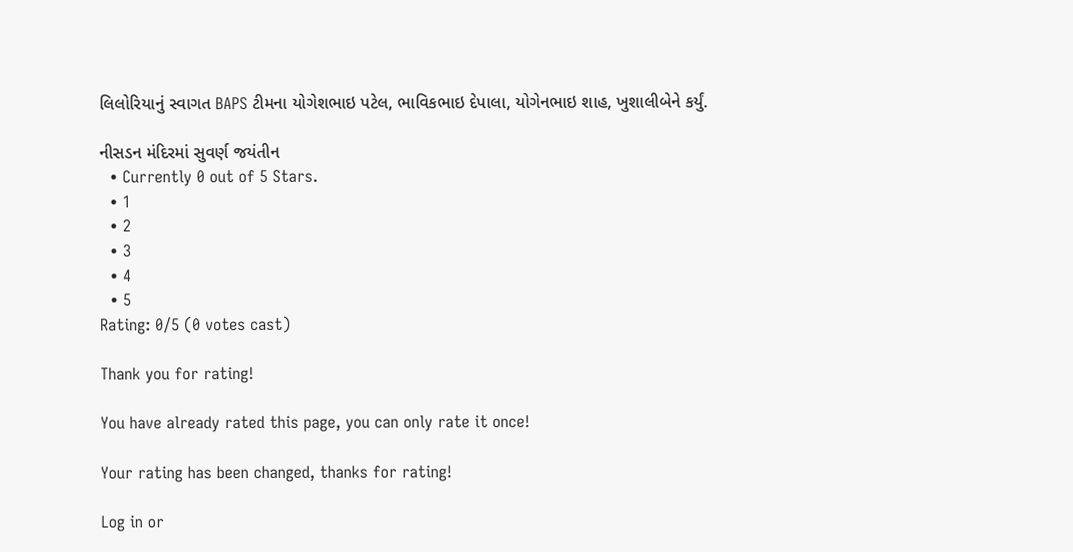લિલોરિયાનું સ્વાગત BAPS ટીમના યોગેશભાઇ પટેલ, ભાવિકભાઇ દેપાલા, યોગેનભાઇ શાહ, ખુશાલીબેને કર્યું.

નીસડન મંદિરમાં સુવર્ણ જયંતીન
  • Currently 0 out of 5 Stars.
  • 1
  • 2
  • 3
  • 4
  • 5
Rating: 0/5 (0 votes cast)

Thank you for rating!

You have already rated this page, you can only rate it once!

Your rating has been changed, thanks for rating!

Log in or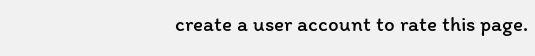create a user account to rate this page.